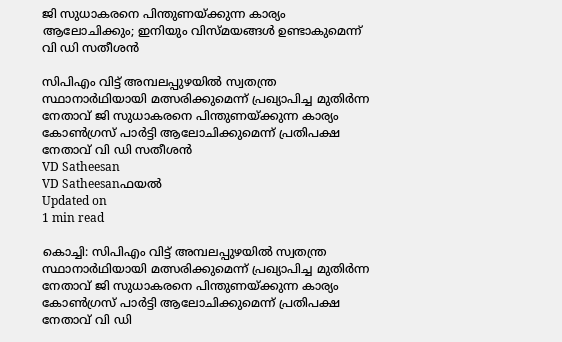ജി സുധാകരനെ പിന്തുണയ്ക്കുന്ന കാര്യം ആലോചിക്കും; ഇനിയും വിസ്മയങ്ങള്‍ ഉണ്ടാകുമെന്ന് വി ഡി സതീശന്‍

സിപിഎം വിട്ട് അമ്പലപ്പുഴയില്‍ സ്വതന്ത്ര സ്ഥാനാര്‍ഥിയായി മത്സരിക്കുമെന്ന് പ്രഖ്യാപിച്ച മുതിര്‍ന്ന നേതാവ് ജി സുധാകരനെ പിന്തുണയ്ക്കുന്ന കാര്യം കോണ്‍ഗ്രസ് പാര്‍ട്ടി ആലോചിക്കുമെന്ന് പ്രതിപക്ഷ നേതാവ് വി ഡി സതീശന്‍
VD Satheesan
VD Satheesanഫയൽ
Updated on
1 min read

കൊച്ചി: സിപിഎം വിട്ട് അമ്പലപ്പുഴയില്‍ സ്വതന്ത്ര സ്ഥാനാര്‍ഥിയായി മത്സരിക്കുമെന്ന് പ്രഖ്യാപിച്ച മുതിര്‍ന്ന നേതാവ് ജി സുധാകരനെ പിന്തുണയ്ക്കുന്ന കാര്യം കോണ്‍ഗ്രസ് പാര്‍ട്ടി ആലോചിക്കുമെന്ന് പ്രതിപക്ഷ നേതാവ് വി ഡി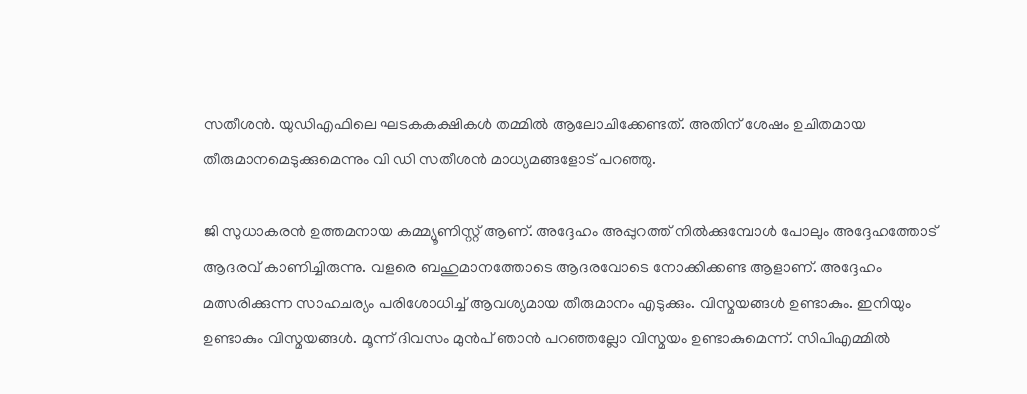സതീശന്‍. യുഡിഎഫിലെ ഘടകകക്ഷികള്‍ തമ്മില്‍ ആലോചിക്കേണ്ടത്. അതിന് ശേഷം ഉചിതമായ തീരുമാനമെടുക്കുമെന്നും വി ഡി സതീശന്‍ മാധ്യമങ്ങളോട് പറഞ്ഞു.

ജി സുധാകരന്‍ ഉത്തമനായ കമ്മ്യൂണിസ്റ്റ് ആണ്. അദ്ദേഹം അപ്പുറത്ത് നില്‍ക്കുമ്പോള്‍ പോലും അദ്ദേഹത്തോട് ആദരവ് കാണിച്ചിരുന്നു. വളരെ ബഹുമാനത്തോടെ ആദരവോടെ നോക്കിക്കണ്ട ആളാണ്. അദ്ദേഹം മത്സരിക്കുന്ന സാഹചര്യം പരിശോധിച്ച് ആവശ്യമായ തീരുമാനം എടുക്കും. വിസ്മയങ്ങള്‍ ഉണ്ടാകും. ഇനിയും ഉണ്ടാകും വിസ്മയങ്ങള്‍. മൂന്ന് ദിവസം മുന്‍പ് ഞാന്‍ പറഞ്ഞല്ലോ വിസ്മയം ഉണ്ടാകുമെന്ന്. സിപിഎമ്മില്‍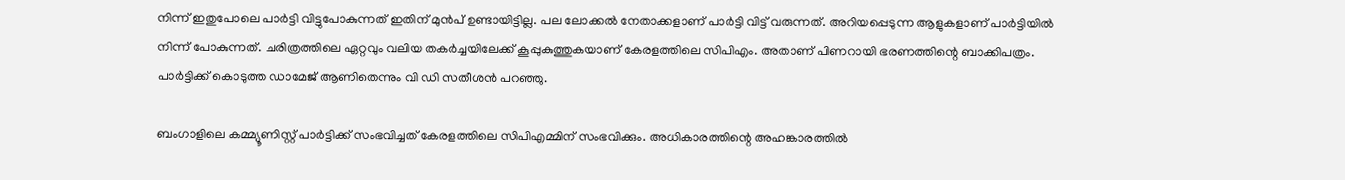നിന്ന് ഇതുപോലെ പാര്‍ട്ടി വിട്ടുപോകുന്നത് ഇതിന് മുന്‍പ് ഉണ്ടായിട്ടില്ല. പല ലോക്കല്‍ നേതാക്കളാണ് പാര്‍ട്ടി വിട്ട് വരുന്നത്. അറിയപ്പെടുന്ന ആളുകളാണ് പാര്‍ട്ടിയില്‍ നിന്ന് പോകുന്നത്. ചരിത്രത്തിലെ ഏറ്റവും വലിയ തകര്‍ച്ചയിലേക്ക് കൂപ്പുകുത്തുകയാണ് കേരളത്തിലെ സിപിഎം. അതാണ് പിണറായി ഭരണത്തിന്റെ ബാക്കിപത്രം. പാര്‍ട്ടിക്ക് കൊടുത്ത ഡാമേജ് ആണിതെന്നും വി ഡി സതീശന്‍ പറഞ്ഞു.

ബംഗാളിലെ കമ്മ്യൂണിസ്റ്റ് പാര്‍ട്ടിക്ക് സംഭവിച്ചത് കേരളത്തിലെ സിപിഎമ്മിന് സംഭവിക്കും. അധികാരത്തിന്റെ അഹങ്കാരത്തില്‍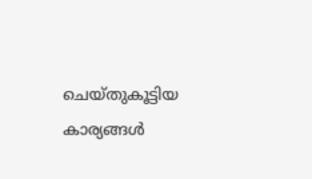ചെയ്തുകൂട്ടിയ കാര്യങ്ങള്‍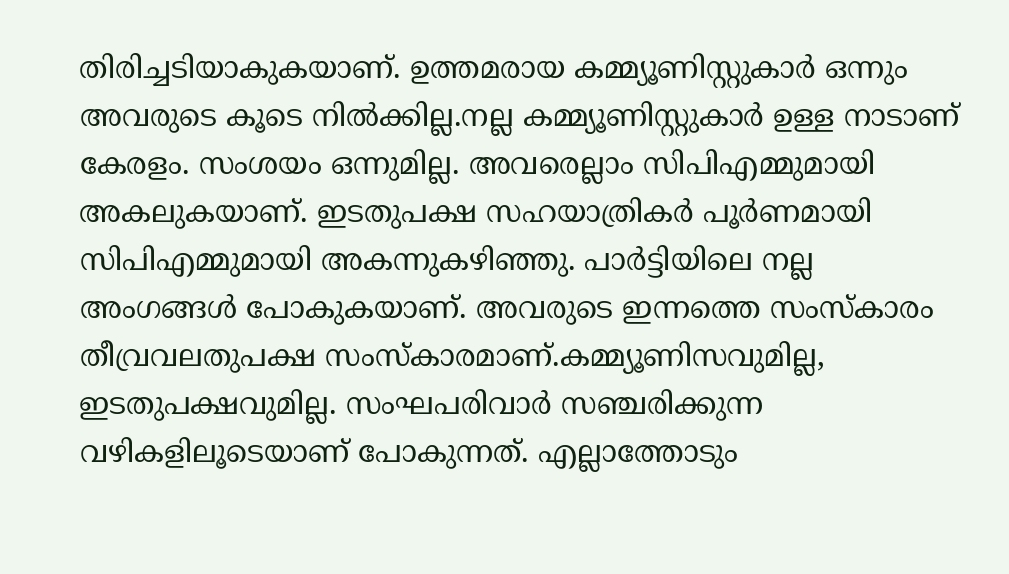തിരിച്ചടിയാകുകയാണ്. ഉത്തമരായ കമ്മ്യൂണിസ്റ്റുകാര്‍ ഒന്നും അവരുടെ കൂടെ നില്‍ക്കില്ല.നല്ല കമ്മ്യൂണിസ്റ്റുകാര്‍ ഉള്ള നാടാണ് കേരളം. സംശയം ഒന്നുമില്ല. അവരെല്ലാം സിപിഎമ്മുമായി അകലുകയാണ്. ഇടതുപക്ഷ സഹയാത്രികര്‍ പൂര്‍ണമായി സിപിഎമ്മുമായി അകന്നുകഴിഞ്ഞു. പാര്‍ട്ടിയിലെ നല്ല അംഗങ്ങള്‍ പോകുകയാണ്. അവരുടെ ഇന്നത്തെ സംസ്‌കാരം തീവ്രവലതുപക്ഷ സംസ്‌കാരമാണ്.കമ്മ്യൂണിസവുമില്ല, ഇടതുപക്ഷവുമില്ല. സംഘപരിവാര്‍ സഞ്ചരിക്കുന്ന വഴികളിലൂടെയാണ് പോകുന്നത്. എല്ലാത്തോടും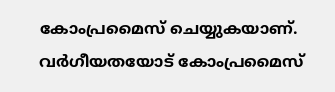കോംപ്രമൈസ് ചെയ്യുകയാണ്. വര്‍ഗീയതയോട് കോംപ്രമൈസ്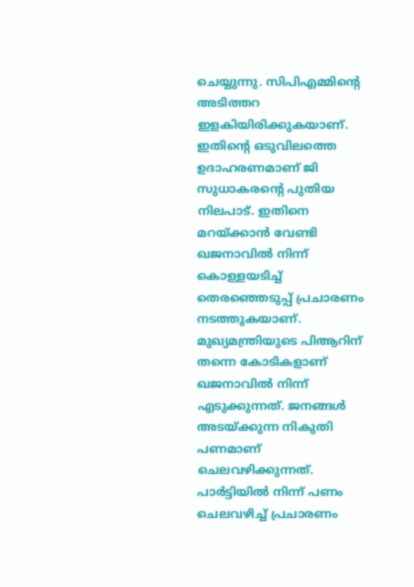ചെയ്യുന്നു. സിപിഎമ്മിന്റെ അടിത്തറ ഇളകിയിരിക്കുകയാണ്. ഇതിന്റെ ഒടുവിലത്തെ ഉദാഹരണമാണ് ജി സുധാകരന്റെ പുതിയ നിലപാട്. ഇതിനെ മറയ്ക്കാന്‍ വേണ്ടി ഖജനാവില്‍ നിന്ന് കൊള്ളയടിച്ച് തെരഞ്ഞെടുപ്പ് പ്രചാരണം നടത്തുകയാണ്. മുഖ്യമന്ത്രിയുടെ പിആറിന് തന്നെ കോടികളാണ് ഖജനാവില്‍ നിന്ന് എടുക്കുന്നത്. ജനങ്ങള്‍ അടയ്ക്കുന്ന നികുതി പണമാണ് ചെലവഴിക്കുന്നത്. പാര്‍ട്ടിയില്‍ നിന്ന് പണം ചെലവഴിച്ച് പ്രചാരണം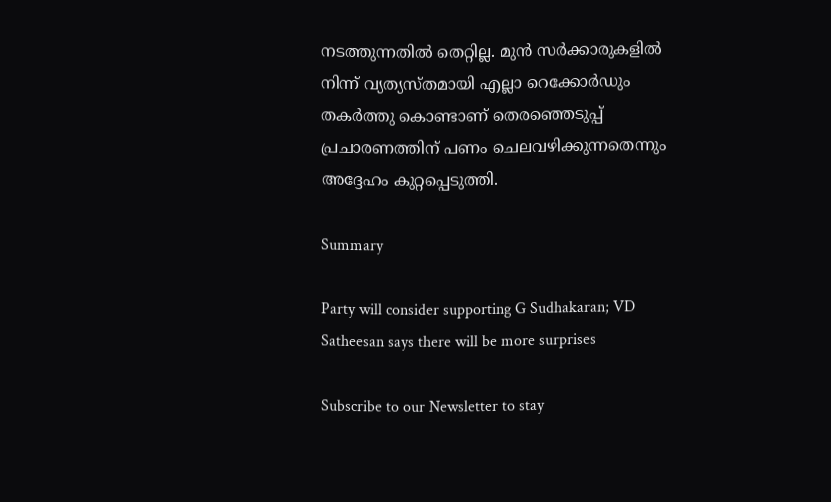നടത്തുന്നതില്‍ തെറ്റില്ല. മുന്‍ സര്‍ക്കാരുകളില്‍ നിന്ന് വ്യത്യസ്തമായി എല്ലാ റെക്കോര്‍ഡും തകര്‍ത്തു കൊണ്ടാണ് തെരഞ്ഞെടുപ്പ് പ്രചാരണത്തിന് പണം ചെലവഴിക്കുന്നതെന്നും അദ്ദേഹം കുറ്റപ്പെടുത്തി.

Summary

Party will consider supporting G Sudhakaran; VD Satheesan says there will be more surprises

Subscribe to our Newsletter to stay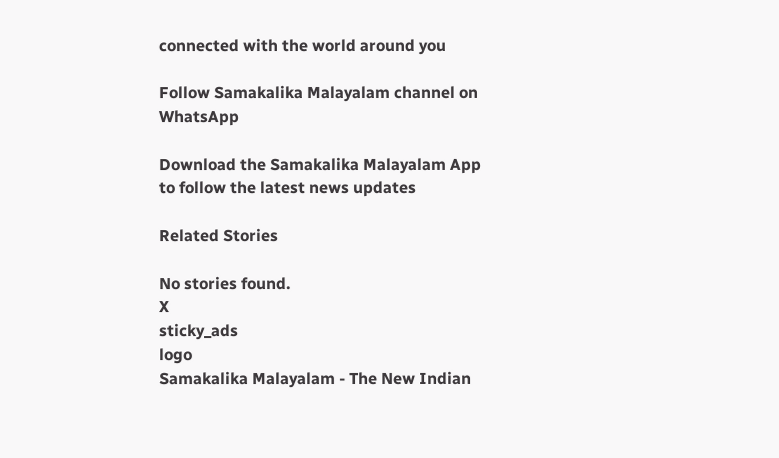connected with the world around you

Follow Samakalika Malayalam channel on WhatsApp

Download the Samakalika Malayalam App to follow the latest news updates

Related Stories

No stories found.
X
sticky_ads
logo
Samakalika Malayalam - The New Indian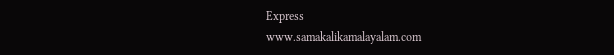Express
www.samakalikamalayalam.com